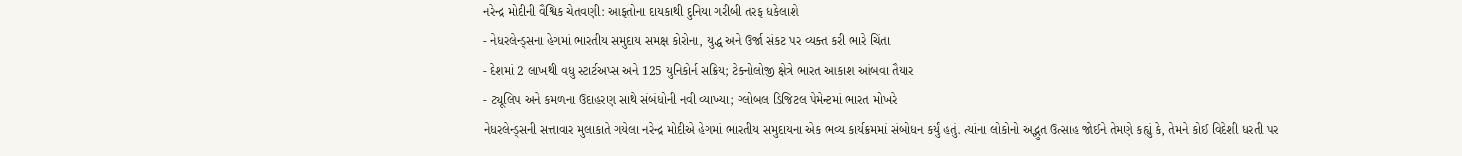નરેન્દ્ર મોદીની વૈશ્વિક ચેતવણી: આફતોના દાયકાથી દુનિયા ગરીબી તરફ ધકેલાશે
- નેધરલેન્ડ્સના હેગમાં ભારતીય સમુદાય સમક્ષ કોરોના, યુદ્ધ અને ઉર્જા સંકટ પર વ્યક્ત કરી ભારે ચિંતા
- દેશમાં 2 લાખથી વધુ સ્ટાર્ટઅપ્સ અને 125 યુનિકોર્ન સક્રિય; ટેક્નોલોજી ક્ષેત્રે ભારત આકાશ આંબવા તૈયાર
- ટ્યૂલિપ અને કમળના ઉદાહરણ સાથે સંબંધોની નવી વ્યાખ્યા; ગ્લોબલ ડિજિટલ પેમેન્ટમાં ભારત મોખરે
નેધરલેન્ડ્સની સત્તાવાર મુલાકાતે ગયેલા નરેન્દ્ર મોદીએ હેગમાં ભારતીય સમુદાયના એક ભવ્ય કાર્યક્રમમાં સંબોધન કર્યું હતું. ત્યાંના લોકોનો અદ્ભુત ઉત્સાહ જોઈને તેમણે કહ્યું કે, તેમને કોઈ વિદેશી ધરતી પર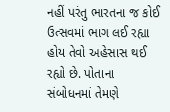નહીં પરંતુ ભારતના જ કોઈ ઉત્સવમાં ભાગ લઈ રહ્યા હોય તેવો અહેસાસ થઈ રહ્યો છે. પોતાના સંબોધનમાં તેમણે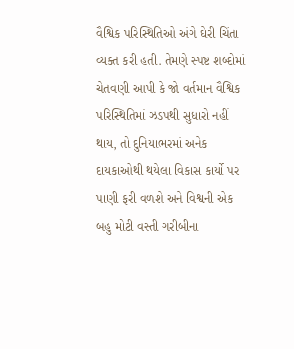વૈશ્વિક પરિસ્થિતિઓ અંગે ઘેરી ચિંતા વ્યક્ત કરી હતી. તેમણે સ્પષ્ટ શબ્દોમાં ચેતવણી આપી કે જો વર્તમાન વૈશ્વિક પરિસ્થિતિમાં ઝડપથી સુધારો નહીં થાય, તો દુનિયાભરમાં અનેક દાયકાઓથી થયેલા વિકાસ કાર્યો પર પાણી ફરી વળશે અને વિશ્વની એક બહુ મોટી વસ્તી ગરીબીના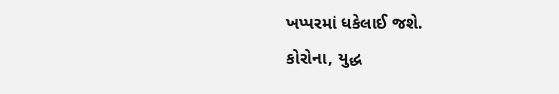ખપ્પરમાં ધકેલાઈ જશે.
કોરોના, યુદ્ધ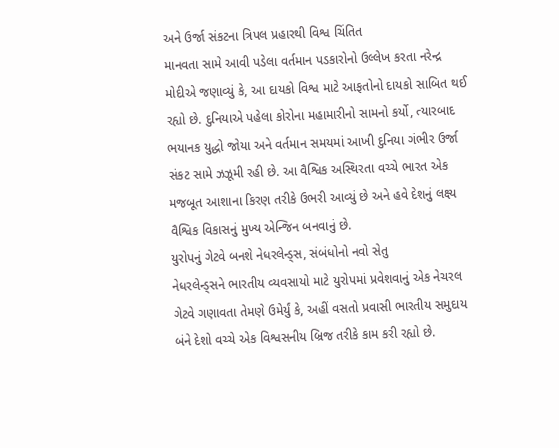અને ઉર્જા સંકટના ત્રિપલ પ્રહારથી વિશ્વ ચિંતિત
માનવતા સામે આવી પડેલા વર્તમાન પડકારોનો ઉલ્લેખ કરતા નરેન્દ્ર મોદીએ જણાવ્યું કે, આ દાયકો વિશ્વ માટે આફતોનો દાયકો સાબિત થઈ રહ્યો છે. દુનિયાએ પહેલા કોરોના મહામારીનો સામનો કર્યો, ત્યારબાદ ભયાનક યુદ્ધો જોયા અને વર્તમાન સમયમાં આખી દુનિયા ગંભીર ઉર્જા સંકટ સામે ઝઝૂમી રહી છે. આ વૈશ્વિક અસ્થિરતા વચ્ચે ભારત એક મજબૂત આશાના કિરણ તરીકે ઉભરી આવ્યું છે અને હવે દેશનું લક્ષ્ય વૈશ્વિક વિકાસનું મુખ્ય એન્જિન બનવાનું છે.
યુરોપનું ગેટવે બનશે નેધરલેન્ડ્સ, સંબંધોનો નવો સેતુ
નેધરલેન્ડ્સને ભારતીય વ્યવસાયો માટે યુરોપમાં પ્રવેશવાનું એક નેચરલ ગેટવે ગણાવતા તેમણે ઉમેર્યું કે, અહીં વસતો પ્રવાસી ભારતીય સમુદાય બંને દેશો વચ્ચે એક વિશ્વસનીય બ્રિજ તરીકે કામ કરી રહ્યો છે.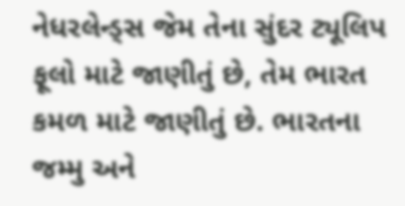નેધરલેન્ડ્સ જેમ તેના સુંદર ટ્યૂલિપ ફૂલો માટે જાણીતું છે, તેમ ભારત કમળ માટે જાણીતું છે. ભારતના જમ્મુ અને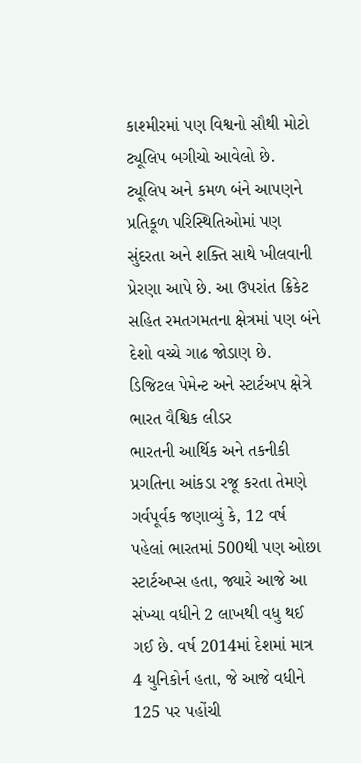કાશ્મીરમાં પણ વિશ્વનો સૌથી મોટો ટ્યૂલિપ બગીચો આવેલો છે. ટ્યૂલિપ અને કમળ બંને આપણને પ્રતિકૂળ પરિસ્થિતિઓમાં પણ સુંદરતા અને શક્તિ સાથે ખીલવાની પ્રેરણા આપે છે. આ ઉપરાંત ક્રિકેટ સહિત રમતગમતના ક્ષેત્રમાં પણ બંને દેશો વચ્ચે ગાઢ જોડાણ છે.
ડિજિટલ પેમેન્ટ અને સ્ટાર્ટઅપ ક્ષેત્રે ભારત વૈશ્વિક લીડર
ભારતની આર્થિક અને તકનીકી પ્રગતિના આંકડા રજૂ કરતા તેમણે ગર્વપૂર્વક જણાવ્યું કે, 12 વર્ષ પહેલાં ભારતમાં 500થી પણ ઓછા સ્ટાર્ટઅપ્સ હતા, જ્યારે આજે આ સંખ્યા વધીને 2 લાખથી વધુ થઈ ગઈ છે. વર્ષ 2014માં દેશમાં માત્ર 4 યુનિકોર્ન હતા, જે આજે વધીને 125 પર પહોંચી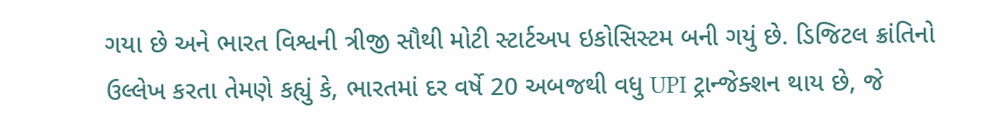ગયા છે અને ભારત વિશ્વની ત્રીજી સૌથી મોટી સ્ટાર્ટઅપ ઇકોસિસ્ટમ બની ગયું છે. ડિજિટલ ક્રાંતિનો ઉલ્લેખ કરતા તેમણે કહ્યું કે, ભારતમાં દર વર્ષે 20 અબજથી વધુ UPI ટ્રાન્જેક્શન થાય છે, જે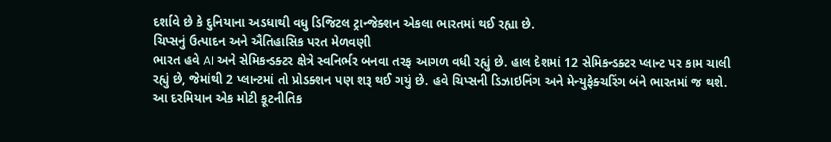દર્શાવે છે કે દુનિયાના અડધાથી વધુ ડિજિટલ ટ્રાન્જેક્શન એકલા ભારતમાં થઈ રહ્યા છે.
ચિપ્સનું ઉત્પાદન અને ઐતિહાસિક પરત મેળવણી
ભારત હવે AI અને સેમિકન્ડક્ટર ક્ષેત્રે સ્વનિર્ભર બનવા તરફ આગળ વધી રહ્યું છે. હાલ દેશમાં 12 સેમિકન્ડક્ટર પ્લાન્ટ પર કામ ચાલી રહ્યું છે, જેમાંથી 2 પ્લાન્ટમાં તો પ્રોડક્શન પણ શરૂ થઈ ગયું છે. હવે ચિપ્સની ડિઝાઇનિંગ અને મેન્યુફેક્ચરિંગ બંને ભારતમાં જ થશે. આ દરમિયાન એક મોટી કૂટનીતિક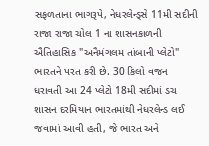સફળતાના ભાગરૂપે, નેધરલેન્ડ્સે 11મી સદીની રાજા રાજા ચોલ 1 ના શાસનકાળની ઐતિહાસિક "અનૈમંગલમ તાંબાની પ્લેટો" ભારતને પરત કરી છે. 30 કિલો વજન ધરાવતી આ 24 પ્લેટો 18મી સદીમાં ડચ શાસન દરમિયાન ભારતમાંથી નેધરલેન્ડ લઈ જવામાં આવી હતી, જે ભારત અને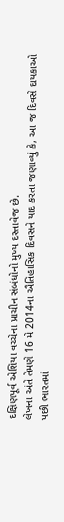દક્ષિણપૂર્વ એશિયા વચ્ચેના પ્રાચીન સંબંધોનો મુખ્ય દસ્તાવેજ છે.
લેખના અંતે તેમણે 16 મે 2014ના ઐતિહાસિક દિવસને યાદ કરતા જણાવ્યું કે, આ જ દિવસે દાયકાઓ પછી ભારતમાં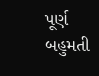પૂર્ણ બહુમતી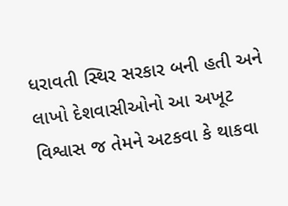ધરાવતી સ્થિર સરકાર બની હતી અને લાખો દેશવાસીઓનો આ અખૂટ વિશ્વાસ જ તેમને અટકવા કે થાકવા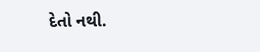દેતો નથી.